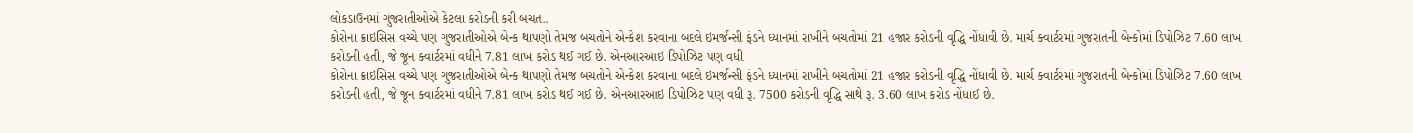લોકડાઉનમાં ગુજરાતીઓએ કેટલા કરોડની કરી બચત..
કોરોના ક્રાઇસિસ વચ્ચે પણ ગુજરાતીઓએ બેન્ક થાપણો તેમજ બચતોને એન્કેશ કરવાના બદલે ઇમર્જન્સી ફંડને ધ્યાનમાં રાખીને બચતોમાં 21 હજાર કરોડની વૃદ્ધિ નોંધાવી છે. માર્ચ ક્વાર્ટરમાં ગુજરાતની બેન્કોમાં ડિપોઝિટ 7.60 લાખ કરોડની હતી, જે જૂન ક્વાર્ટરમાં વધીને 7.81 લાખ કરોડ થઈ ગઈ છે. એનઆરઆઇ ડિપોઝિટ પણ વધી
કોરોના ક્રાઇસિસ વચ્ચે પણ ગુજરાતીઓએ બેન્ક થાપણો તેમજ બચતોને એન્કેશ કરવાના બદલે ઇમર્જન્સી ફંડને ધ્યાનમાં રાખીને બચતોમાં 21 હજાર કરોડની વૃદ્ધિ નોંધાવી છે. માર્ચ ક્વાર્ટરમાં ગુજરાતની બેન્કોમાં ડિપોઝિટ 7.60 લાખ કરોડની હતી, જે જૂન ક્વાર્ટરમાં વધીને 7.81 લાખ કરોડ થઈ ગઈ છે. એનઆરઆઇ ડિપોઝિટ પણ વધી રૂ. 7500 કરોડની વૃદ્ધિ સાથે રૂ. 3.60 લાખ કરોડ નોંધાઈ છે.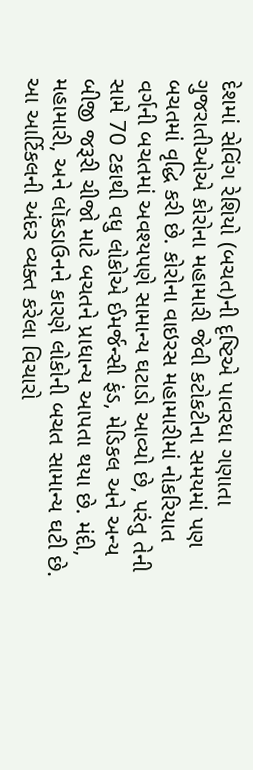દેશમાં સેવિંગ રેશિયો (બચત)ની દૃષ્ટિએ પાવરધા ગણાતા ગુજરાતીઓએ કોરોના મહામારી જેવી કટોકટીના સમયમાં પણ બચતમાં વૃદ્ધિ કરી છે. કોરોના વાઇરસ મહામારીમાં નોકરિયાત વર્ગની બચતમાં અવશ્યપણે સામાન્ય ઘટાડો આવ્યો છે, પરંતુ તેની સામે 70 ટકાથી વધુ લોકોએ ઈમર્જન્સી ફંડ, મેડિકલ અને અન્ય બીજી જરૂરી ચીજો માટે બચતને પ્રાધાન્ય આપતા થયા છે. મંદી, મહામારી, અને લૉકડાઉનને કારણે લોકોની બચત સામાન્ય ઘટી છે.
આ આર્ટિકલની અંદર વ્યક્ત કરેલા વિચારો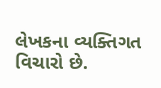લેખકના વ્યક્તિગત વિચારો છે.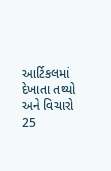આર્ટિકલમાં દેખાતા તથ્યો અને વિચારો 25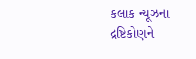કલાક ન્યૂઝના દ્રષ્ટિકોણને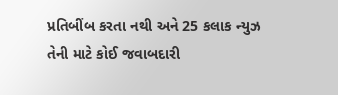પ્રતિબીંબ કરતા નથી અને 25 કલાક ન્યુઝ તેની માટે કોઈ જવાબદારી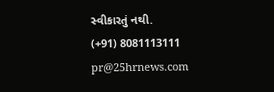સ્વીકારતું નથી.
(+91) 8081113111
pr@25hrnews.com